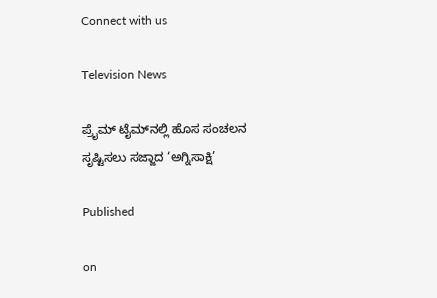Connect with us

Television News

ಪ್ರೈಮ್ ಟೈಮ್‌ನಲ್ಲಿ ಹೊಸ ಸಂಚಲನ ಸೃಷ್ಟಿಸಲು ಸಜ್ಜಾದ ‘ಅಗ್ನಿಸಾಕ್ಷಿ’

Published

on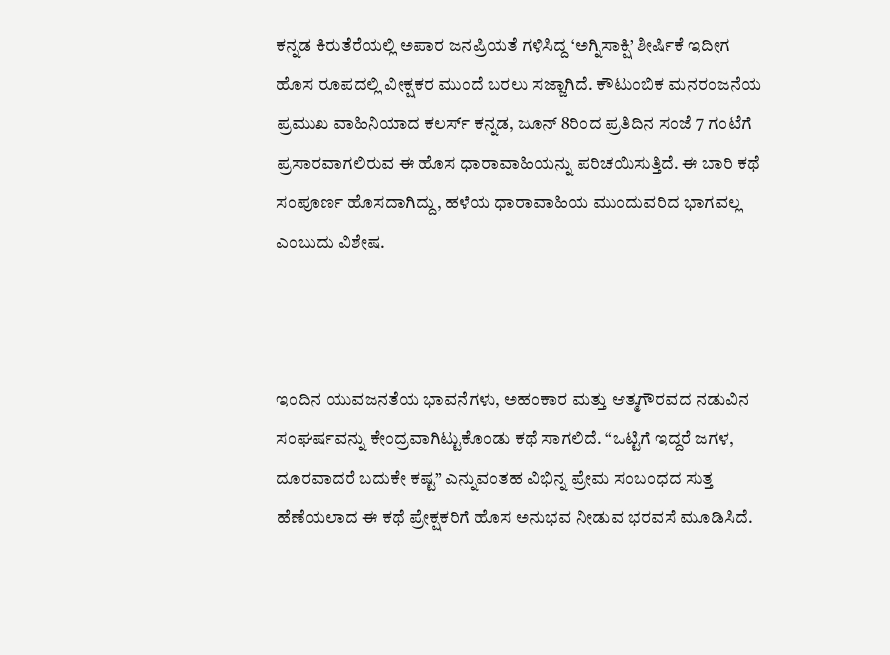ಕನ್ನಡ ಕಿರುತೆರೆಯಲ್ಲಿ ಅಪಾರ ಜನಪ್ರಿಯತೆ ಗಳಿಸಿದ್ದ ‘ಅಗ್ನಿಸಾಕ್ಷಿ’ ಶೀರ್ಷಿಕೆ ಇದೀಗ ಹೊಸ ರೂಪದಲ್ಲಿ ವೀಕ್ಷಕರ ಮುಂದೆ ಬರಲು ಸಜ್ಜಾಗಿದೆ. ಕೌಟುಂಬಿಕ ಮನರಂಜನೆಯ ಪ್ರಮುಖ ವಾಹಿನಿಯಾದ ಕಲರ್ಸ್ ಕನ್ನಡ, ಜೂನ್ 8ರಿಂದ ಪ್ರತಿದಿನ ಸಂಜೆ 7 ಗಂಟೆಗೆ ಪ್ರಸಾರವಾಗಲಿರುವ ಈ ಹೊಸ ಧಾರಾವಾಹಿಯನ್ನು ಪರಿಚಯಿಸುತ್ತಿದೆ. ಈ ಬಾರಿ ಕಥೆ ಸಂಪೂರ್ಣ ಹೊಸದಾಗಿದ್ದು, ಹಳೆಯ ಧಾರಾವಾಹಿಯ ಮುಂದುವರಿದ ಭಾಗವಲ್ಲ ಎಂಬುದು ವಿಶೇಷ.



ಇಂದಿನ ಯುವಜನತೆಯ ಭಾವನೆಗಳು, ಅಹಂಕಾರ ಮತ್ತು ಆತ್ಮಗೌರವದ ನಡುವಿನ ಸಂಘರ್ಷವನ್ನು ಕೇಂದ್ರವಾಗಿಟ್ಟುಕೊಂಡು ಕಥೆ ಸಾಗಲಿದೆ. “ಒಟ್ಟಿಗೆ ಇದ್ದರೆ ಜಗಳ, ದೂರವಾದರೆ ಬದುಕೇ ಕಷ್ಟ” ಎನ್ನುವಂತಹ ವಿಭಿನ್ನ ಪ್ರೇಮ ಸಂಬಂಧದ ಸುತ್ತ ಹೆಣೆಯಲಾದ ಈ ಕಥೆ ಪ್ರೇಕ್ಷಕರಿಗೆ ಹೊಸ ಅನುಭವ ನೀಡುವ ಭರವಸೆ ಮೂಡಿಸಿದೆ.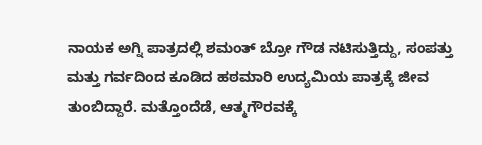ನಾಯಕ ಅಗ್ನಿ ಪಾತ್ರದಲ್ಲಿ ಶಮಂತ್ ಬ್ರೋ ಗೌಡ ನಟಿಸುತ್ತಿದ್ದು, ಸಂಪತ್ತು ಮತ್ತು ಗರ್ವದಿಂದ ಕೂಡಿದ ಹಠಮಾರಿ ಉದ್ಯಮಿಯ ಪಾತ್ರಕ್ಕೆ ಜೀವ ತುಂಬಿದ್ದಾರೆ. ಮತ್ತೊಂದೆಡೆ, ಆತ್ಮಗೌರವಕ್ಕೆ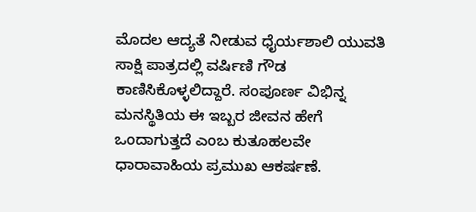ಮೊದಲ ಆದ್ಯತೆ ನೀಡುವ ಧೈರ್ಯಶಾಲಿ ಯುವತಿ ಸಾಕ್ಷಿ ಪಾತ್ರದಲ್ಲಿ ವರ್ಷಿಣಿ ಗೌಡ ಕಾಣಿಸಿಕೊಳ್ಳಲಿದ್ದಾರೆ. ಸಂಪೂರ್ಣ ವಿಭಿನ್ನ ಮನಸ್ಥಿತಿಯ ಈ ಇಬ್ಬರ ಜೀವನ ಹೇಗೆ ಒಂದಾಗುತ್ತದೆ ಎಂಬ ಕುತೂಹಲವೇ ಧಾರಾವಾಹಿಯ ಪ್ರಮುಖ ಆಕರ್ಷಣೆ.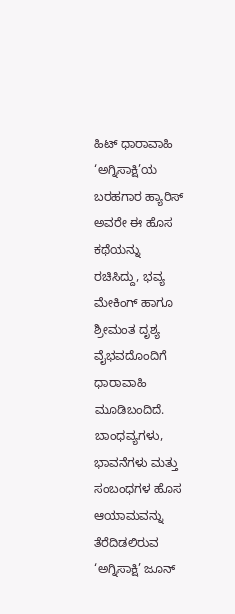ಹಿಟ್ ಧಾರಾವಾಹಿ ‘ಅಗ್ನಿಸಾಕ್ಷಿ’ಯ ಬರಹಗಾರ ಹ್ಯಾರಿಸ್ ಅವರೇ ಈ ಹೊಸ ಕಥೆಯನ್ನು ರಚಿಸಿದ್ದು, ಭವ್ಯ ಮೇಕಿಂಗ್ ಹಾಗೂ ಶ್ರೀಮಂತ ದೃಶ್ಯ ವೈಭವದೊಂದಿಗೆ ಧಾರಾವಾಹಿ ಮೂಡಿಬಂದಿದೆ. ಬಾಂಧವ್ಯಗಳು, ಭಾವನೆಗಳು ಮತ್ತು ಸಂಬಂಧಗಳ ಹೊಸ ಆಯಾಮವನ್ನು ತೆರೆದಿಡಲಿರುವ ‘ಅಗ್ನಿಸಾಕ್ಷಿ’ ಜೂನ್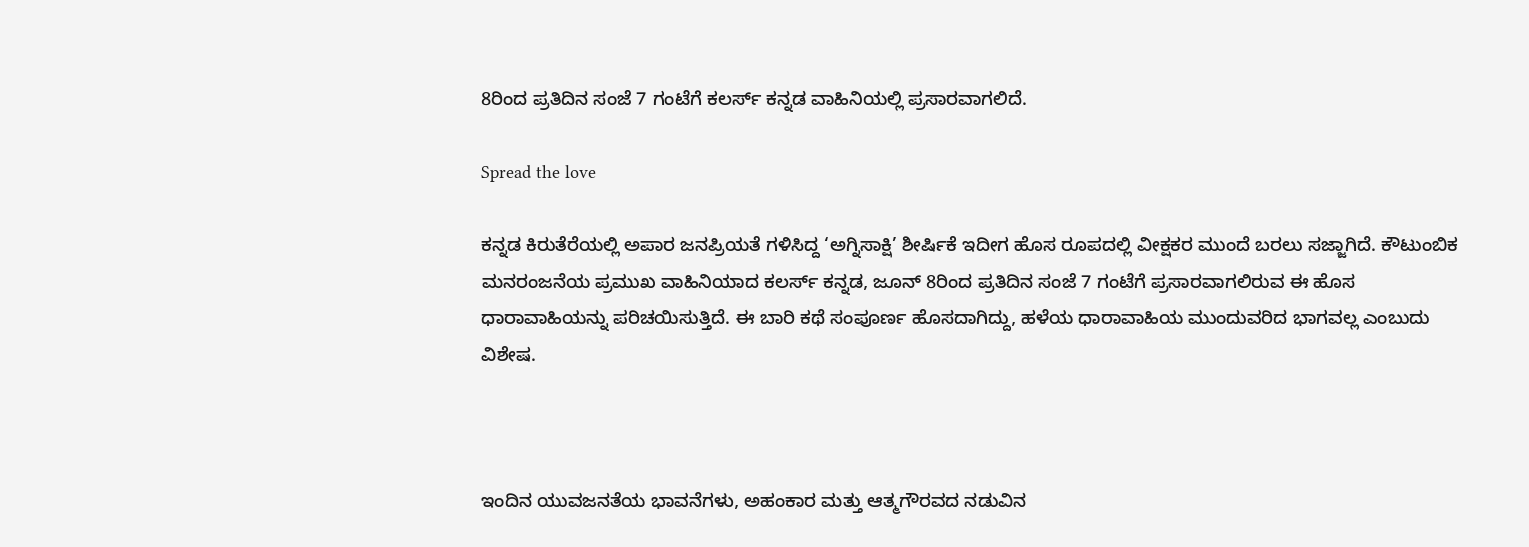8ರಿಂದ ಪ್ರತಿದಿನ ಸಂಜೆ 7 ಗಂಟೆಗೆ ಕಲರ್ಸ್ ಕನ್ನಡ ವಾಹಿನಿಯಲ್ಲಿ ಪ್ರಸಾರವಾಗಲಿದೆ.

Spread the love

ಕನ್ನಡ ಕಿರುತೆರೆಯಲ್ಲಿ ಅಪಾರ ಜನಪ್ರಿಯತೆ ಗಳಿಸಿದ್ದ ‘ಅಗ್ನಿಸಾಕ್ಷಿ’ ಶೀರ್ಷಿಕೆ ಇದೀಗ ಹೊಸ ರೂಪದಲ್ಲಿ ವೀಕ್ಷಕರ ಮುಂದೆ ಬರಲು ಸಜ್ಜಾಗಿದೆ. ಕೌಟುಂಬಿಕ ಮನರಂಜನೆಯ ಪ್ರಮುಖ ವಾಹಿನಿಯಾದ ಕಲರ್ಸ್ ಕನ್ನಡ, ಜೂನ್ 8ರಿಂದ ಪ್ರತಿದಿನ ಸಂಜೆ 7 ಗಂಟೆಗೆ ಪ್ರಸಾರವಾಗಲಿರುವ ಈ ಹೊಸ ಧಾರಾವಾಹಿಯನ್ನು ಪರಿಚಯಿಸುತ್ತಿದೆ. ಈ ಬಾರಿ ಕಥೆ ಸಂಪೂರ್ಣ ಹೊಸದಾಗಿದ್ದು, ಹಳೆಯ ಧಾರಾವಾಹಿಯ ಮುಂದುವರಿದ ಭಾಗವಲ್ಲ ಎಂಬುದು ವಿಶೇಷ.



ಇಂದಿನ ಯುವಜನತೆಯ ಭಾವನೆಗಳು, ಅಹಂಕಾರ ಮತ್ತು ಆತ್ಮಗೌರವದ ನಡುವಿನ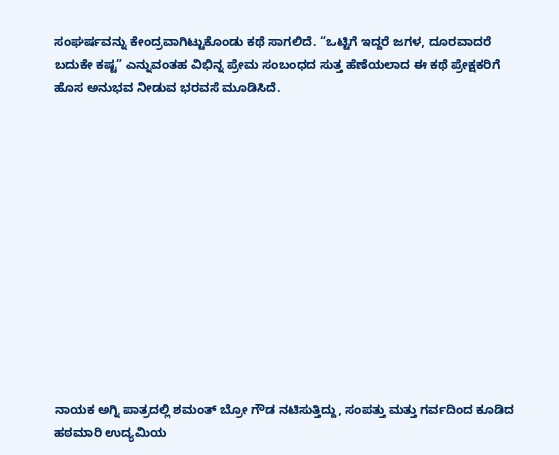ಸಂಘರ್ಷವನ್ನು ಕೇಂದ್ರವಾಗಿಟ್ಟುಕೊಂಡು ಕಥೆ ಸಾಗಲಿದೆ. “ಒಟ್ಟಿಗೆ ಇದ್ದರೆ ಜಗಳ, ದೂರವಾದರೆ ಬದುಕೇ ಕಷ್ಟ” ಎನ್ನುವಂತಹ ವಿಭಿನ್ನ ಪ್ರೇಮ ಸಂಬಂಧದ ಸುತ್ತ ಹೆಣೆಯಲಾದ ಈ ಕಥೆ ಪ್ರೇಕ್ಷಕರಿಗೆ ಹೊಸ ಅನುಭವ ನೀಡುವ ಭರವಸೆ ಮೂಡಿಸಿದೆ.













ನಾಯಕ ಅಗ್ನಿ ಪಾತ್ರದಲ್ಲಿ ಶಮಂತ್ ಬ್ರೋ ಗೌಡ ನಟಿಸುತ್ತಿದ್ದು, ಸಂಪತ್ತು ಮತ್ತು ಗರ್ವದಿಂದ ಕೂಡಿದ ಹಠಮಾರಿ ಉದ್ಯಮಿಯ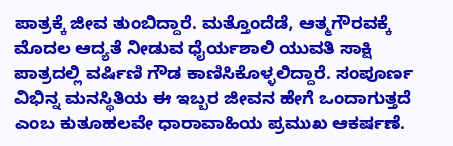ಪಾತ್ರಕ್ಕೆ ಜೀವ ತುಂಬಿದ್ದಾರೆ. ಮತ್ತೊಂದೆಡೆ, ಆತ್ಮಗೌರವಕ್ಕೆ ಮೊದಲ ಆದ್ಯತೆ ನೀಡುವ ಧೈರ್ಯಶಾಲಿ ಯುವತಿ ಸಾಕ್ಷಿ ಪಾತ್ರದಲ್ಲಿ ವರ್ಷಿಣಿ ಗೌಡ ಕಾಣಿಸಿಕೊಳ್ಳಲಿದ್ದಾರೆ. ಸಂಪೂರ್ಣ ವಿಭಿನ್ನ ಮನಸ್ಥಿತಿಯ ಈ ಇಬ್ಬರ ಜೀವನ ಹೇಗೆ ಒಂದಾಗುತ್ತದೆ ಎಂಬ ಕುತೂಹಲವೇ ಧಾರಾವಾಹಿಯ ಪ್ರಮುಖ ಆಕರ್ಷಣೆ.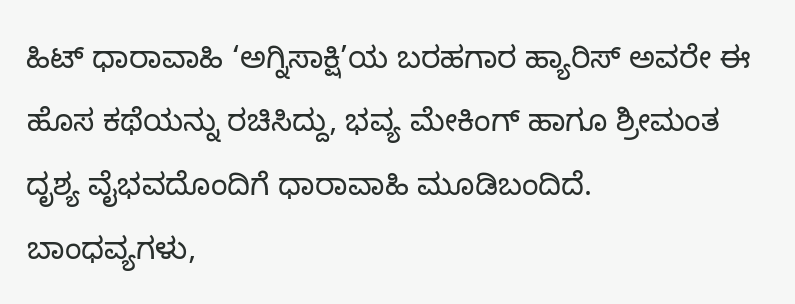ಹಿಟ್ ಧಾರಾವಾಹಿ ‘ಅಗ್ನಿಸಾಕ್ಷಿ’ಯ ಬರಹಗಾರ ಹ್ಯಾರಿಸ್ ಅವರೇ ಈ ಹೊಸ ಕಥೆಯನ್ನು ರಚಿಸಿದ್ದು, ಭವ್ಯ ಮೇಕಿಂಗ್ ಹಾಗೂ ಶ್ರೀಮಂತ ದೃಶ್ಯ ವೈಭವದೊಂದಿಗೆ ಧಾರಾವಾಹಿ ಮೂಡಿಬಂದಿದೆ. ಬಾಂಧವ್ಯಗಳು,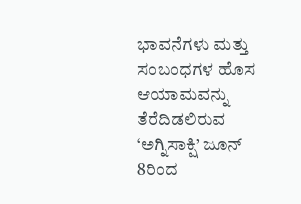ಭಾವನೆಗಳು ಮತ್ತು ಸಂಬಂಧಗಳ ಹೊಸ ಆಯಾಮವನ್ನು ತೆರೆದಿಡಲಿರುವ ‘ಅಗ್ನಿಸಾಕ್ಷಿ’ ಜೂನ್ 8ರಿಂದ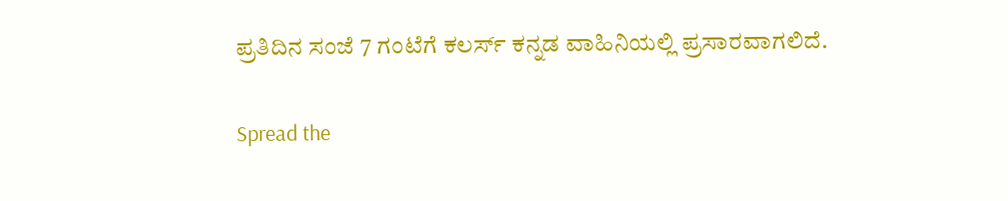ಪ್ರತಿದಿನ ಸಂಜೆ 7 ಗಂಟೆಗೆ ಕಲರ್ಸ್ ಕನ್ನಡ ವಾಹಿನಿಯಲ್ಲಿ ಪ್ರಸಾರವಾಗಲಿದೆ.

Spread the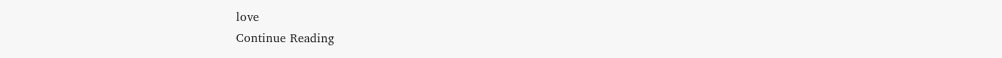love
Continue Reading